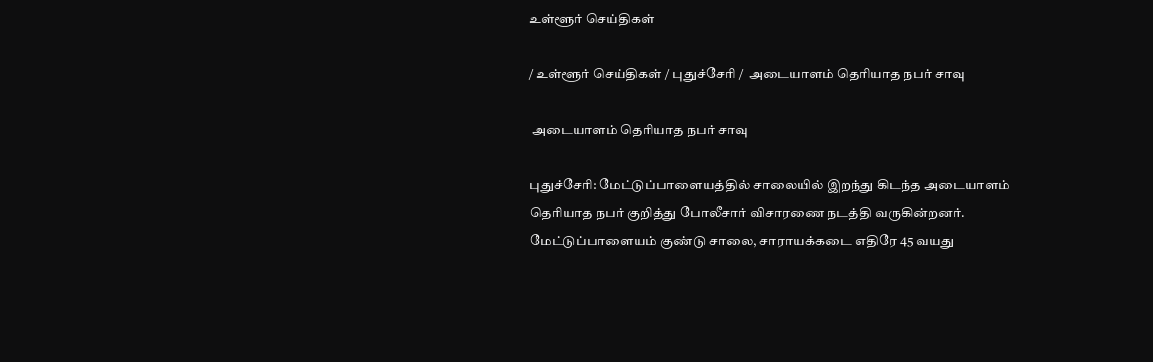உள்ளூர் செய்திகள்

/ உள்ளூர் செய்திகள் / புதுச்சேரி /  அடையாளம் தெரியாத நபர் சாவு

 அடையாளம் தெரியாத நபர் சாவு

புதுச்சேரி: மேட்டுப்பாளையத்தில் சாலையில் இறந்து கிடந்த அடையாளம் தெரியாத நபர் குறித்து போலீசார் விசாரணை நடத்தி வருகின்றனர். மேட்டுப்பாளையம் குண்டு சாலை, சாராயக்கடை எதிரே 45 வயது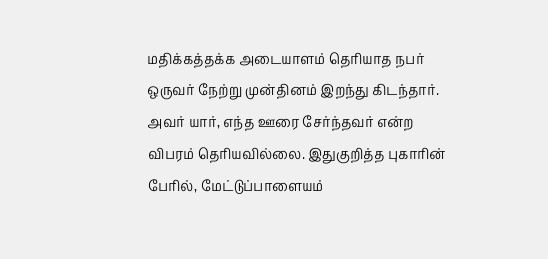மதிக்கத்தக்க அடையாளம் தெரியாத நபர் ஒருவர் நேற்று முன்தினம் இறந்து கிடந்தார். அவர் யார், எந்த ஊரை சேர்ந்தவர் என்ற விபரம் தெரியவில்லை. இதுகுறித்த புகாரின் பேரில், மேட்டுப்பாளையம்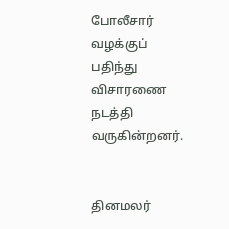போலீசார் வழக்குப் பதிந்து விசாரணை நடத்தி வருகின்றனர்.


தினமலர்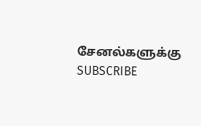சேனல்களுக்கு SUBSCRIBE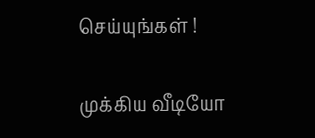செய்யுங்கள் !

முக்கிய வீடியோ